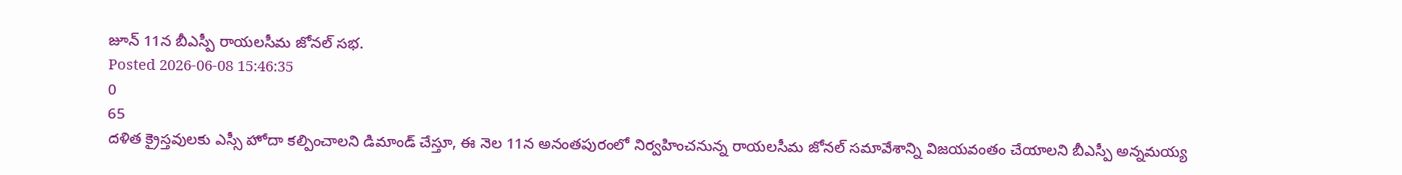జూన్ 11న బీఎస్పీ రాయలసీమ జోనల్ సభ.
Posted 2026-06-08 15:46:35
0
65
దళిత క్రైస్తవులకు ఎస్సీ హోదా కల్పించాలని డిమాండ్ చేస్తూ, ఈ నెల 11న అనంతపురంలో నిర్వహించనున్న రాయలసీమ జోనల్ సమావేశాన్ని విజయవంతం చేయాలని బీఎస్పీ అన్నమయ్య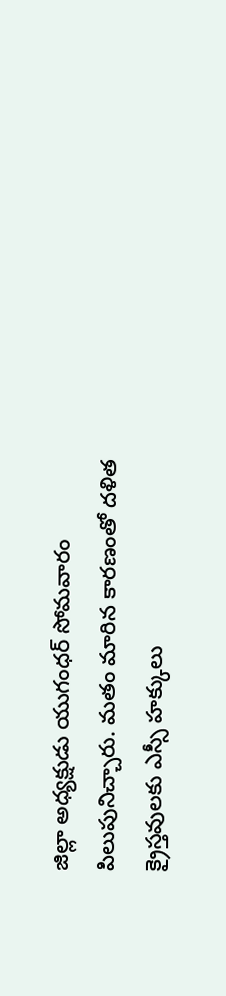జిల్లా అధ్యక్షుడు యుగంధర్ సోమవారం పిలుపునిచ్చారు. మతం మారిన కారణంతో దళిత క్రైస్తవులకు ఎస్సీ హక్కులు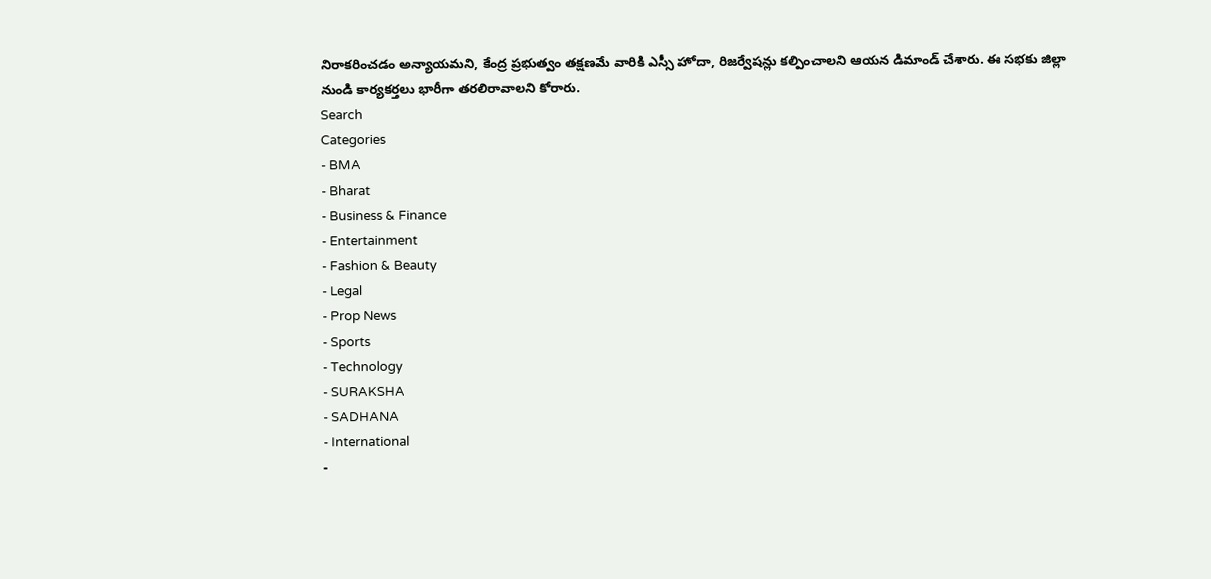నిరాకరించడం అన్యాయమని, కేంద్ర ప్రభుత్వం తక్షణమే వారికి ఎస్సీ హోదా, రిజర్వేషన్లు కల్పించాలని ఆయన డిమాండ్ చేశారు. ఈ సభకు జిల్లా నుండి కార్యకర్తలు భారీగా తరలిరావాలని కోరారు.
Search
Categories
- BMA
- Bharat
- Business & Finance
- Entertainment
- Fashion & Beauty
- Legal
- Prop News
- Sports
- Technology
- SURAKSHA
- SADHANA
- International
-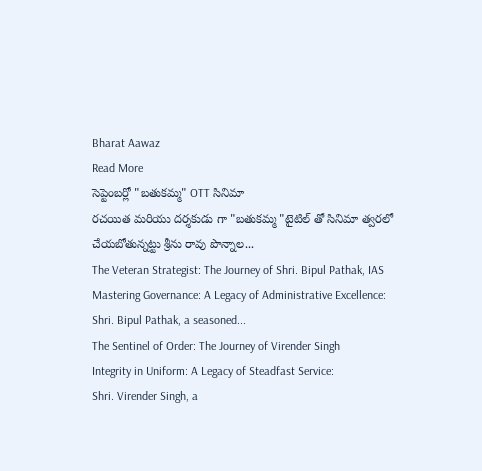Bharat Aawaz
Read More
సెప్టెంబర్లో "బతుకమ్మ" OTT సినిమా
రచయిత మరియు దర్శకుడు గా "బతుకమ్మ "టైటిల్ తో సినిమా త్వరలో చేయబోతున్నట్టు శ్రీను రావు పొన్నాల...
The Veteran Strategist: The Journey of Shri. Bipul Pathak, IAS
Mastering Governance: A Legacy of Administrative Excellence:
Shri. Bipul Pathak, a seasoned...
The Sentinel of Order: The Journey of Virender Singh
Integrity in Uniform: A Legacy of Steadfast Service:
Shri. Virender Singh, a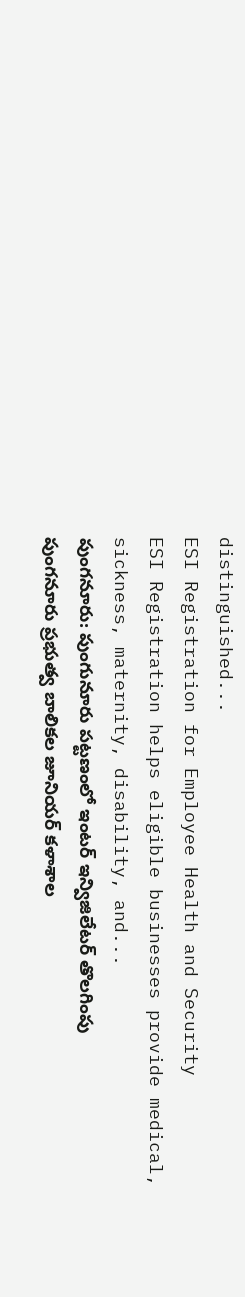distinguished...
ESI Registration for Employee Health and Security
ESI Registration helps eligible businesses provide medical, sickness, maternity, disability, and...
పుంగనూరు: పుంగునూరు పట్టణంలో ఇంటర్ ఇన్విజిలేటర్ తొలగింపు
పుంగనూరు ప్రభుత్వ బాలికల జూనియర్ కళాశాల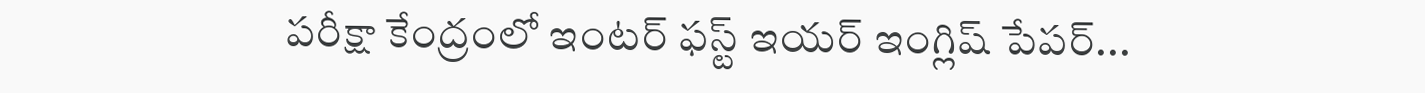పరీక్షా కేంద్రంలో ఇంటర్ ఫస్ట్ ఇయర్ ఇంగ్లిష్ పేపర్...